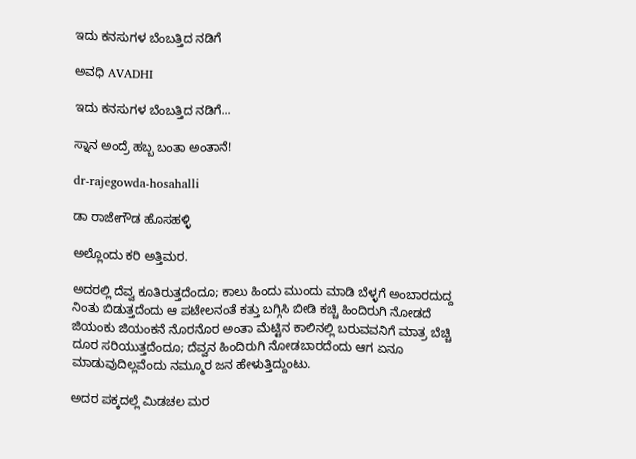ಇದು ಕನಸುಗಳ ಬೆಂಬತ್ತಿದ ನಡಿಗೆ‍

ಅವಧಿ AVADHI

ಇದು ಕನಸುಗಳ ಬೆಂಬತ್ತಿದ ನಡಿಗೆ...

ಸ್ನಾನ ಅಂದ್ರೆ ಹಬ್ಬ ಬಂತಾ ಅಂತಾನೆ!

dr-rajegowda-hosahalli

ಡಾ ರಾಜೇಗೌಡ ಹೊಸಹಳ್ಳಿ

ಅಲ್ಲೊಂದು ಕರಿ ಅತ್ತಿಮರ.

ಅದರಲ್ಲಿ ದೆವ್ವ ಕೂತಿರುತ್ತದೆಂದೂ; ಕಾಲು ಹಿಂದು ಮುಂದು ಮಾಡಿ ಬೆಳ್ಳಗೆ ಅಂಬಾರದುದ್ದ ನಿಂತು ಬಿಡುತ್ತದೆಂದು ಆ ಪಟೇಲನಂತೆ ಕತ್ತು ಬಗ್ಗಿಸಿ ಬೀಡಿ ಕಚ್ಚಿ ಹಿಂದಿರುಗಿ ನೋಡದೆ ಜಿಯಂಕು ಜಿಯಂಕನೆ ನೊರನೊರ ಅಂತಾ ಮೆಟ್ಟಿನ ಕಾಲಿನಲ್ಲಿ ಬರುವವನಿಗೆ ಮಾತ್ರ ಬೆಚ್ಚಿ ದೂರ ಸರಿಯುತ್ತದೆಂದೂ; ದೆವ್ವನ ಹಿಂದಿರುಗಿ ನೋಡಬಾರದೆಂದು ಆಗ ಏನೂ ಮಾಡುವುದಿಲ್ಲವೆಂದು ನಮ್ಮೂರ ಜನ ಹೇಳುತ್ತಿದ್ದುಂಟು.

ಅದರ ಪಕ್ಕದಲ್ಲೆ ಮಿಡಚಲ ಮರ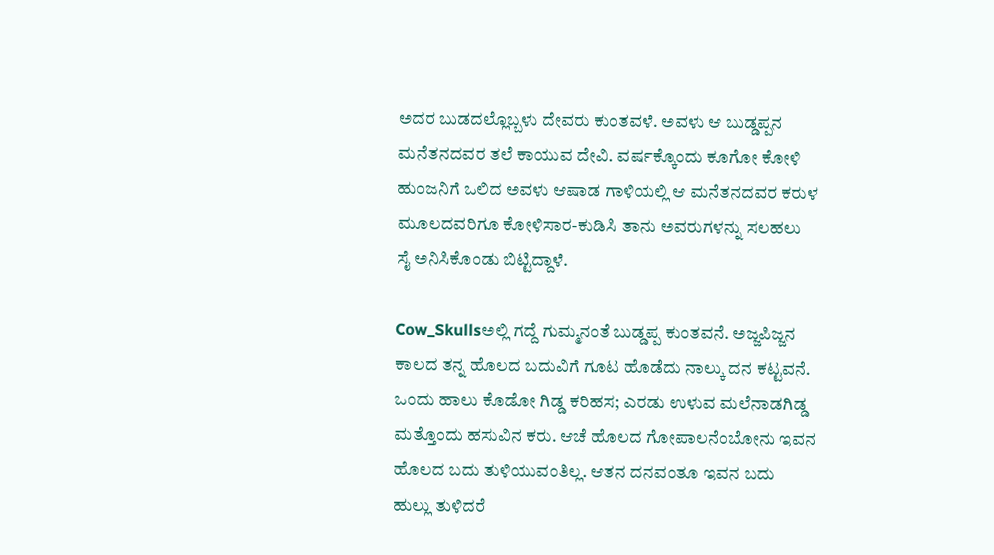ಅದರ ಬುಡದಲ್ಲೊಬ್ಬಳು ದೇವರು ಕುಂತವಳೆ. ಅವಳು ಆ ಬುಡ್ಡಪ್ಪನ ಮನೆತನದವರ ತಲೆ ಕಾಯುವ ದೇವಿ. ವರ್ಷಕ್ಕೊಂದು ಕೂಗೋ ಕೋಳಿ ಹುಂಜನಿಗೆ ಒಲಿದ ಅವಳು ಆಷಾಡ ಗಾಳಿಯಲ್ಲಿ ಆ ಮನೆತನದವರ ಕರುಳ ಮೂಲದವರಿಗೂ ಕೋಳಿಸಾರ-ಕುಡಿಸಿ ತಾನು ಅವರುಗಳನ್ನು ಸಲಹಲು ಸೈ ಅನಿಸಿಕೊಂಡು ಬಿಟ್ಟಿದ್ದಾಳೆ.

Cow_Skullsಅಲ್ಲಿ ಗದ್ದೆ ಗುಮ್ಮನಂತೆ ಬುಡ್ಡಪ್ಪ ಕುಂತವನೆ. ಅಜ್ಜಪಿಜ್ಜನ ಕಾಲದ ತನ್ನ ಹೊಲದ ಬದುವಿಗೆ ಗೂಟ ಹೊಡೆದು ನಾಲ್ಕು ದನ ಕಟ್ಟವನೆ. ಒಂದು ಹಾಲು ಕೊಡೋ ಗಿಡ್ಡ ಕರಿಹಸ; ಎರಡು ಉಳುವ ಮಲೆನಾಡಗಿಡ್ಡ ಮತ್ತೊಂದು ಹಸುವಿನ ಕರು. ಆಚೆ ಹೊಲದ ಗೋಪಾಲನೆಂಬೋನು ಇವನ ಹೊಲದ ಬದು ತುಳಿಯುವಂತಿಲ್ಲ. ಆತನ ದನವಂತೂ ಇವನ ಬದು ಹುಲ್ಲು ತುಳಿದರೆ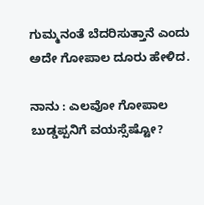ಗುಮ್ಮನಂತೆ ಬೆದರಿಸುತ್ತಾನೆ ಎಂದು ಅದೇ ಗೋಪಾಲ ದೂರು ಹೇಳಿದ.

ನಾನು : ಎಲವೋ ಗೋಪಾಲ ಬುಡ್ಡಪ್ಪನಿಗೆ ವಯಸ್ಸೆಷ್ಟೋ?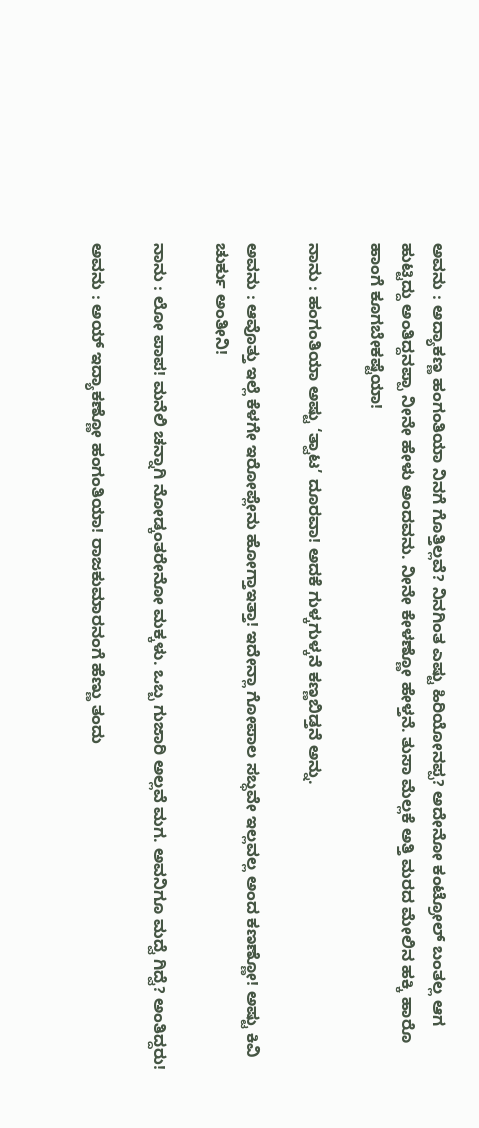ಅವನು : ಅದ್ಯಾಕಣ್ಣ ಹಂಗಂತಿಯಾ ನಿನಗೆ ಗೊತ್ತಿಲ್ಲವೆ? ನಿನಗಿಂತ ಎಷ್ಟು ಹಿರಿಯೋನಪ್ಪ? ಅದೇನೋ ಕಂಟ್ರೋಲ್ ಬಂತಲ್ಲ ಆಗ ಹುಟ್ಟಿದ್ದು ಅಂತಿದ್ದನಪ್ಪಾ ನೀನೇ ಹೇಳು ಅಂದವನು. ನೀನೇ ಕೇಳಣ್ಣೋ ಹೇಳ್ತನೆ. ತುಸಾ ಮೆಲ್ಲಕೆ ಅತ್ತಿ ಮರದ ಮೇಲಿನ ಹಕ್ಕಿ ಹಾರೊ ಹಾಂಗೆ ಕೂಗಬೇಕಷ್ಟೆಯಾ!

ನಾನು : ಹಂಗಂತಿಯಾ ಅಷ್ಟು ‘ತ್ವಾಟ’ ದೂರವಾ! ಅದಕೆ ಗುಳ್ಕಗುಳ್ಕನೆ ಕಣ್ಣಬಿಡ್ತನೆ ಅನ್ನು.

ಅವನು : ಆವೊತ್ತು ಇಲ್ಲೆ ಕೆಳಗೇ ಇರೋಪ್ಲೇನು ಹೋಗ್ತಾಇತ್ತಾ! ಇದೇನ್ಲಾ ಗೋಪಾಲ ಸಬ್ಧವೇ ಇಲ್ಲವಲ್ಲ ಅಂದ ಕಣಣ್ಣೋ! ಅಷ್ಟು ಕಿವಿ ಚುರ್ಕು ಅಂತೀನಿ!

ನಾನು : ಲೋ ಪಾಪ! ಮನೆಲಿ ಚನ್ನಾಗಿ ನೋಡ್ಕಂತರೇನೋ ಮಕ್ಕಳು. ಒಬ್ಬ ಗುಜಾರಿ ಅಲ್ಲವೆ ಮಗ. ಅವನಿಗೂ ಮದ್ವೆ ಗಿದ್ವೆ? ಅಂತಿದ್ದರು!

ಅವನು : ಅಯ್ ಇದ್ಯಾಕಣ್ಣೋ ಹಂಗಂತಿಯಾ! ರಾಜಕುಮಾರನಂಗೆ ಹೆಣ್ಣು ತಂದು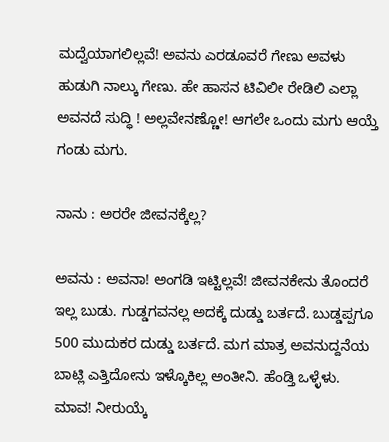ಮದ್ವೆಯಾಗಲಿಲ್ಲವೆ! ಅವನು ಎರಡೂವರೆ ಗೇಣು ಅವಳು ಹುಡುಗಿ ನಾಲ್ಕು ಗೇಣು. ಹೇ ಹಾಸನ ಟಿವಿಲೀ ರೇಡಿಲಿ ಎಲ್ಲಾ ಅವನದೆ ಸುದ್ಧಿ ! ಅಲ್ಲವೇನಣ್ಣೋ! ಆಗಲೇ ಒಂದು ಮಗು ಆಯ್ತೆ ಗಂಡು ಮಗು.

ನಾನು : ಅರರೇ ಜೀವನಕ್ಕೆಲ್ಲ?

ಅವನು : ಅವನಾ! ಅಂಗಡಿ ಇಟ್ಟಿಲ್ಲವೆ! ಜೀವನಕೇನು ತೊಂದರೆ ಇಲ್ಲ ಬುಡು. ಗುಡ್ಡಗವನಲ್ಲ ಅದಕ್ಕೆ ದುಡ್ಡು ಬರ್ತದೆ. ಬುಡ್ಡಪ್ಪಗೂ 500 ಮುದುಕರ ದುಡ್ಡು ಬರ್ತದೆ. ಮಗ ಮಾತ್ರ ಅವನುದ್ದನೆಯ ಬಾಟ್ಲಿ ಎತ್ತಿದೋನು ಇಳ್ಕೊಕಿಲ್ಲ ಅಂತೀನಿ. ಹೆಂಡ್ತಿ ಒಳ್ಳೆಳು. ಮಾವ! ನೀರುಯ್ಕೆ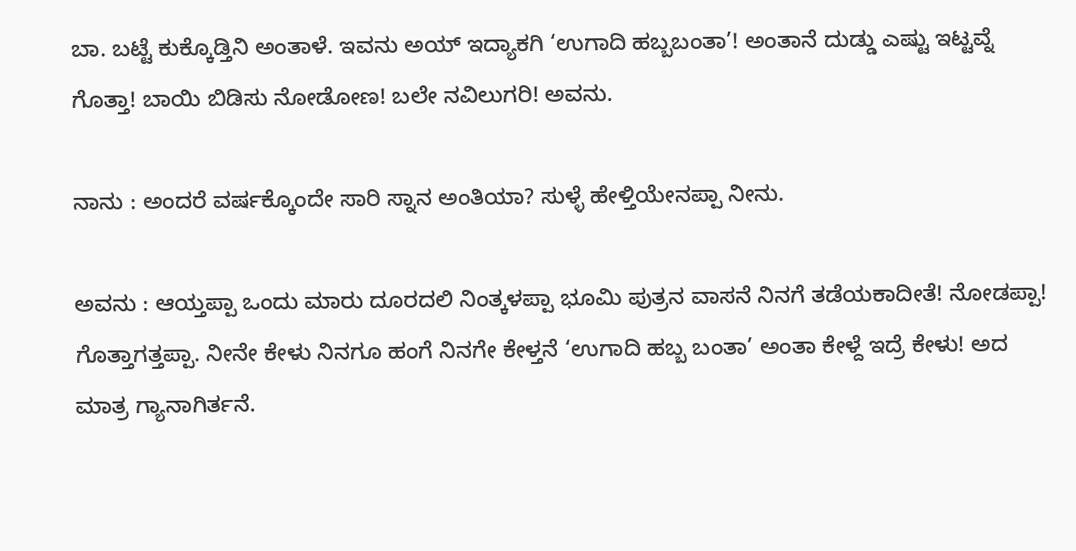ಬಾ. ಬಟ್ಟೆ ಕುಕ್ಕೊಡ್ತಿನಿ ಅಂತಾಳೆ. ಇವನು ಅಯ್ ಇದ್ಯಾಕಗಿ ‘ಉಗಾದಿ ಹಬ್ಬಬಂತಾ’! ಅಂತಾನೆ ದುಡ್ಡು ಎಷ್ಟು ಇಟ್ಟವ್ನೆ ಗೊತ್ತಾ! ಬಾಯಿ ಬಿಡಿಸು ನೋಡೋಣ! ಬಲೇ ನವಿಲುಗರಿ! ಅವನು.

ನಾನು : ಅಂದರೆ ವರ್ಷಕ್ಕೊಂದೇ ಸಾರಿ ಸ್ನಾನ ಅಂತಿಯಾ? ಸುಳ್ಳೆ ಹೇಳ್ತಿಯೇನಪ್ಪಾ ನೀನು.

ಅವನು : ಆಯ್ತಪ್ಪಾ ಒಂದು ಮಾರು ದೂರದಲಿ ನಿಂತ್ಕಳಪ್ಪಾ ಭೂಮಿ ಪುತ್ರನ ವಾಸನೆ ನಿನಗೆ ತಡೆಯಕಾದೀತೆ! ನೋಡಪ್ಪಾ! ಗೊತ್ತಾಗತ್ತಪ್ಪಾ. ನೀನೇ ಕೇಳು ನಿನಗೂ ಹಂಗೆ ನಿನಗೇ ಕೇಳ್ತನೆ ‘ಉಗಾದಿ ಹಬ್ಬ ಬಂತಾ’ ಅಂತಾ ಕೇಳ್ದೆ ಇದ್ರೆ ಕೇಳು! ಅದ ಮಾತ್ರ ಗ್ಯಾನಾಗಿರ್ತನೆ.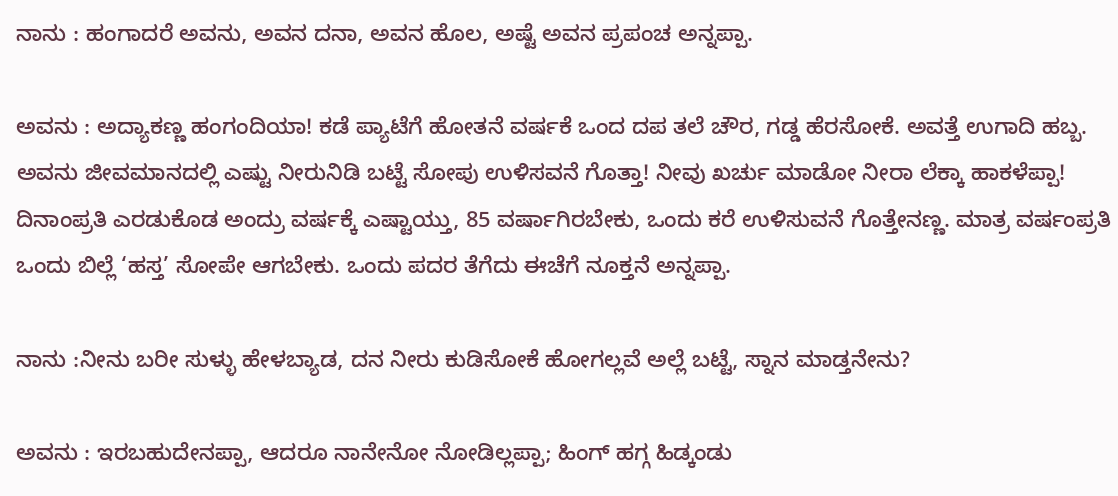ನಾನು : ಹಂಗಾದರೆ ಅವನು, ಅವನ ದನಾ, ಅವನ ಹೊಲ, ಅಷ್ಟೆ ಅವನ ಪ್ರಪಂಚ ಅನ್ನಪ್ಪಾ.

ಅವನು : ಅದ್ಯಾಕಣ್ಣ ಹಂಗಂದಿಯಾ! ಕಡೆ ಪ್ಯಾಟೆಗೆ ಹೋತನೆ ವರ್ಷಕೆ ಒಂದ ದಪ ತಲೆ ಚೌರ, ಗಡ್ಡ ಹೆರಸೋಕೆ. ಅವತ್ತೆ ಉಗಾದಿ ಹಬ್ಬ. ಅವನು ಜೀವಮಾನದಲ್ಲಿ ಎಷ್ಟು ನೀರುನಿಡಿ ಬಟ್ಟೆ ಸೋಪು ಉಳಿಸವನೆ ಗೊತ್ತಾ! ನೀವು ಖರ್ಚು ಮಾಡೋ ನೀರಾ ಲೆಕ್ಕಾ ಹಾಕಳೆಪ್ಪಾ! ದಿನಾಂಪ್ರತಿ ಎರಡುಕೊಡ ಅಂದ್ರು ವರ್ಷಕ್ಕೆ ಎಷ್ಟಾಯ್ತು, 85 ವರ್ಷಾಗಿರಬೇಕು, ಒಂದು ಕರೆ ಉಳಿಸುವನೆ ಗೊತ್ತೇನಣ್ಣ. ಮಾತ್ರ ವರ್ಷಂಪ್ರತಿ ಒಂದು ಬಿಲ್ಲೆ ‘ಹಸ್ತ’ ಸೋಪೇ ಆಗಬೇಕು. ಒಂದು ಪದರ ತೆಗೆದು ಈಚೆಗೆ ನೂಕ್ತನೆ ಅನ್ನಪ್ಪಾ.

ನಾನು :ನೀನು ಬರೀ ಸುಳ್ಳು ಹೇಳಬ್ಯಾಡ, ದನ ನೀರು ಕುಡಿಸೋಕೆ ಹೋಗಲ್ಲವೆ ಅಲ್ಲೆ ಬಟ್ಟೆ, ಸ್ನಾನ ಮಾಡ್ತನೇನು?

ಅವನು : ಇರಬಹುದೇನಪ್ಪಾ, ಆದರೂ ನಾನೇನೋ ನೋಡಿಲ್ಲಪ್ಪಾ; ಹಿಂಗ್ ಹಗ್ಗ ಹಿಡ್ಕಂಡು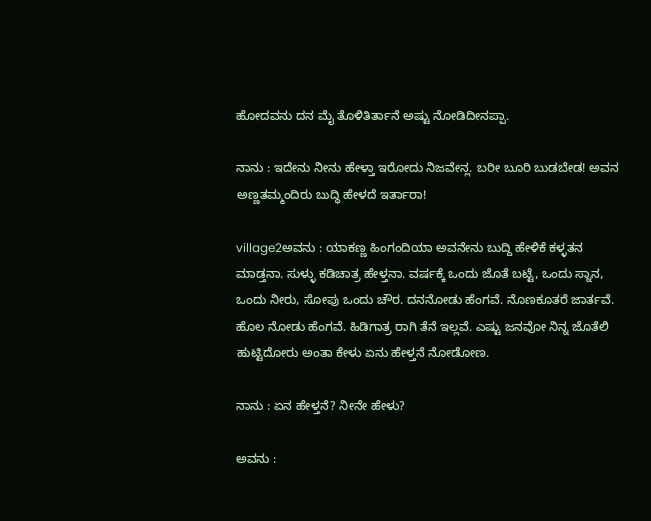ಹೋದವನು ದನ ಮೈ ತೊಳಿತಿರ್ತಾನೆ ಅಷ್ಟು ನೋಡಿದೀನಪ್ಪಾ.

ನಾನು : ಇದೇನು ನೀನು ಹೇಳ್ತಾ ಇರೋದು ನಿಜವೇನ್ಲ. ಬರೀ ಬೂರಿ ಬುಡಬೇಡ! ಅವನ ಅಣ್ಣತಮ್ಮಂದಿರು ಬುದ್ಧಿ ಹೇಳದೆ ಇರ್ತಾರಾ!

village2ಅವನು : ಯಾಕಣ್ಣ ಹಿಂಗಂದಿಯಾ ಅವನೇನು ಬುದ್ದಿ ಹೇಳಿಕೆ ಕಳ್ಳತನ ಮಾಡ್ತನಾ. ಸುಳ್ಳು ಕಡಿಚಾತ್ರ ಹೇಳ್ತನಾ. ವರ್ಷಕ್ಕೆ ಒಂದು ಜೊತೆ ಬಟ್ಟೆ, ಒಂದು ಸ್ನಾನ, ಒಂದು ನೀರು, ಸೋಪು ಒಂದು ಚೌರ. ದನನೋಡು ಹೆಂಗವೆ. ನೊಣಕೂತರೆ ಜಾರ್ತವೆ. ಹೊಲ ನೋಡು ಹೆಂಗವೆ. ಹಿಡಿಗಾತ್ರ ರಾಗಿ ತೆನೆ ಇಲ್ಲವೆ. ಎಷ್ಟು ಜನವೋ ನಿನ್ನ ಜೊತೆಲಿ ಹುಟ್ಟಿದೋರು ಅಂತಾ ಕೇಳು ಏನು ಹೇಳ್ತನೆ ನೋಡೋಣ.

ನಾನು : ಏನ ಹೇಳ್ತನೆ? ನೀನೇ ಹೇಳು?

ಅವನು :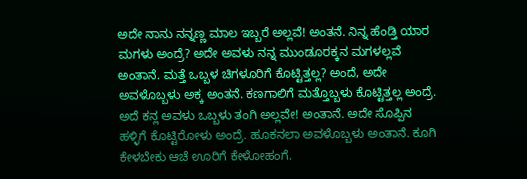ಅದೇ ನಾನು ನನ್ನಣ್ಣ ಮಾಲ ಇಬ್ಬರೆ ಅಲ್ಲವೆ! ಅಂತನೆ. ನಿನ್ನ ಹೆಂಡ್ತಿ ಯಾರ ಮಗಳು ಅಂದ್ರೆ? ಅದೇ ಅವಳು ನನ್ನ ಮುಂಡೂರಕ್ಕನ ಮಗಳಲ್ಲವೆ ಅಂತಾನೆ. ಮತ್ತೆ ಒಬ್ಬಳ ಚಿಗಳೂರಿಗೆ ಕೊಟ್ಟಿತ್ತಲ್ಲ? ಅಂದೆ, ಅದೇ ಅವಳೊಬ್ಬಳು ಅಕ್ಕ ಅಂತನೆ. ಕಣಗಾಲಿಗೆ ಮತ್ತೊಬ್ಬಳು ಕೊಟ್ಟಿತ್ತಲ್ಲ ಅಂದ್ರೆ. ಅದೆ ಕನ್ಲ ಅವಳು ಒಬ್ಬಳು ತಂಗಿ ಅಲ್ಲವೇ! ಅಂತಾನೆ. ಅದೇ ಸೊಪ್ಪಿನ ಹಳ್ಳಿಗೆ ಕೊಟ್ಟಿರೋಳು ಅಂದ್ರೆ. ಹೂಕನಲಾ ಅವಳೊಬ್ಬಳು ಅಂತಾನೆ. ಕೂಗಿ ಕೇಳಬೇಕು ಆಚೆ ಊರಿಗೆ ಕೇಳೋಹಂಗೆ.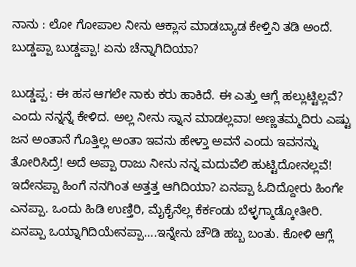ನಾನು : ಲೋ ಗೋಪಾಲ ನೀನು ಆಕ್ಲಾಸ ಮಾಡಬ್ಯಾಡ ಕೇಳ್ತಿನಿ ತಡಿ ಅಂದೆ. ಬುಡ್ಡಪ್ಪಾ ಬುಡ್ಡಪ್ಪಾ! ಏನು ಚೆನ್ನಾಗಿದಿಯಾ?

ಬುಡ್ಡಪ್ಪ : ಈ ಹಸ ಆಗಲೇ ನಾಕು ಕರು ಹಾಕಿದೆ. ಈ ಎತ್ತು ಆಗ್ಲೆ ಹಲ್ಲುಟ್ಟಿಲ್ಲವೆ? ಎಂದು ನನ್ನನ್ನೆ ಕೇಳಿದ. ಅಲ್ಲ ನೀನು ಸ್ನಾನ ಮಾಡಲ್ಲವಾ! ಅಣ್ಣತಮ್ಮದಿರು ಎಷ್ಟು ಜನ ಅಂತಾನೆ ಗೊತ್ತಿಲ್ಲ ಅಂತಾ ಇವನು ಹೇಳ್ತಾ ಅವನೆ ಎಂದು ಇವನನ್ನು ತೋರಿಸಿದ್ರೆ! ಅದೆ ಅಪ್ಪಾ ರಾಜು ನೀನು ನನ್ನ ಮದುವೆಲಿ ಹುಟ್ಟಿದೋನಲ್ಲವೆ! ಇದೇನಪ್ಪಾ ಹಿಂಗೆ ನನಗಿಂತ ಅತ್ತತ್ತ ಆಗಿದಿಯಾ? ಏನಪ್ಪಾ ಓದಿದ್ದೋರು ಹಿಂಗೇ ಎನಪ್ಪಾ. ಒಂದು ಹಿಡಿ ಉಣ್ತಿರಿ, ಮೈಕೈನೆಲ್ಲ ಕೆರ್ಕಂಡು ಬೆಳ್ಳಗ್ಮಾಡ್ಕೋತೀರಿ. ಏನಪ್ಪಾ ಒಯ್ನಾಗಿದಿಯೇನಪ್ಪಾ….ಇನ್ನೇನು ಚೌಡಿ ಹಬ್ಬ ಬಂತು. ಕೋಳಿ ಆಗ್ಲೆ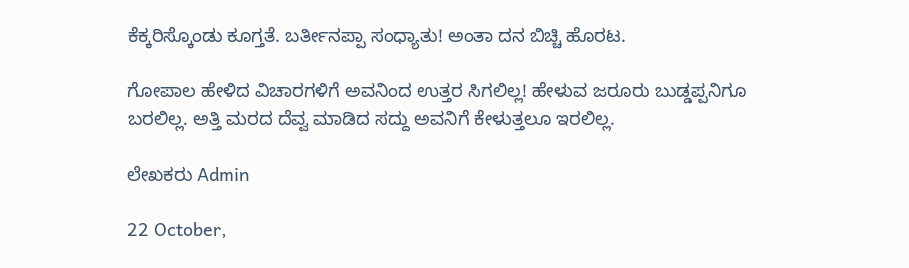ಕೆಕ್ಕರಿಸ್ಕೊಂಡು ಕೂಗ್ತತೆ. ಬರ್ತೀನಪ್ಪಾ ಸಂಧ್ಯಾತು! ಅಂತಾ ದನ ಬಿಚ್ಚಿ ಹೊರಟ.

ಗೋಪಾಲ ಹೇಳಿದ ವಿಚಾರಗಳಿಗೆ ಅವನಿಂದ ಉತ್ತರ ಸಿಗಲಿಲ್ಲ! ಹೇಳುವ ಜರೂರು ಬುಡ್ಡಪ್ಪನಿಗೂ ಬರಲಿಲ್ಲ. ಅತ್ತಿ ಮರದ ದೆವ್ವ ಮಾಡಿದ ಸದ್ದು ಅವನಿಗೆ ಕೇಳುತ್ತಲೂ ಇರಲಿಲ್ಲ.

ಲೇಖಕರು Admin

22 October,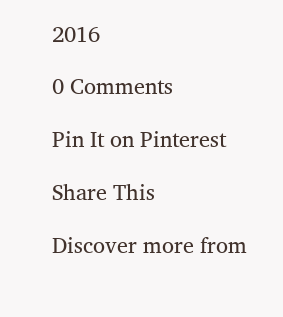2016

0 Comments

Pin It on Pinterest

Share This

Discover more from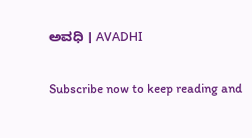ಅವಧಿ । AVADHI

Subscribe now to keep reading and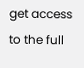get access to the full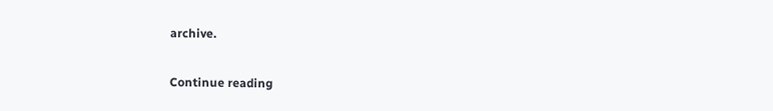archive.

Continue reading